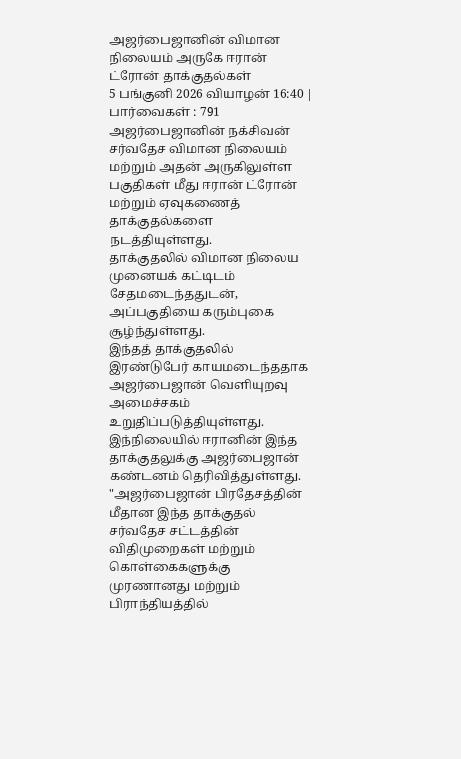அஜர்பைஜானின் விமான நிலையம் அருகே ஈரான் ட்ரோன் தாக்குதல்கள்
5 பங்குனி 2026 வியாழன் 16:40 | பார்வைகள் : 791
அஜர்பைஜானின் நக்சிவன் சர்வதேச விமான நிலையம் மற்றும் அதன் அருகிலுள்ள பகுதிகள் மீது ஈரான் ட்ரோன் மற்றும் ஏவுகணைத் தாக்குதல்களை நடத்தியுள்ளது.
தாக்குதலில் விமான நிலைய முனையக் கட்டிடம் சேதமடைந்ததுடன், அப்பகுதியை கரும்புகை சூழ்ந்துள்ளது.
இந்தத் தாக்குதலில் இரண்டுபேர் காயமடைந்ததாக அஜர்பைஜான் வெளியுறவு அமைச்சகம் உறுதிப்படுத்தியுள்ளது. இந்நிலையில் ஈரானின் இந்த தாக்குதலுக்கு அஜர்பைஜான் கண்டனம் தெரிவித்துள்ளது.
"அஜர்பைஜான் பிரதேசத்தின் மீதான இந்த தாக்குதல் சர்வதேச சட்டத்தின் விதிமுறைகள் மற்றும் கொள்கைகளுக்கு முரணானது மற்றும் பிராந்தியத்தில்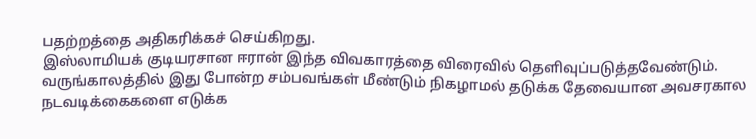பதற்றத்தை அதிகரிக்கச் செய்கிறது.
இஸ்லாமியக் குடியரசான ஈரான் இந்த விவகாரத்தை விரைவில் தெளிவுப்படுத்தவேண்டும்.
வருங்காலத்தில் இது போன்ற சம்பவங்கள் மீண்டும் நிகழாமல் தடுக்க தேவையான அவசரகால நடவடிக்கைகளை எடுக்க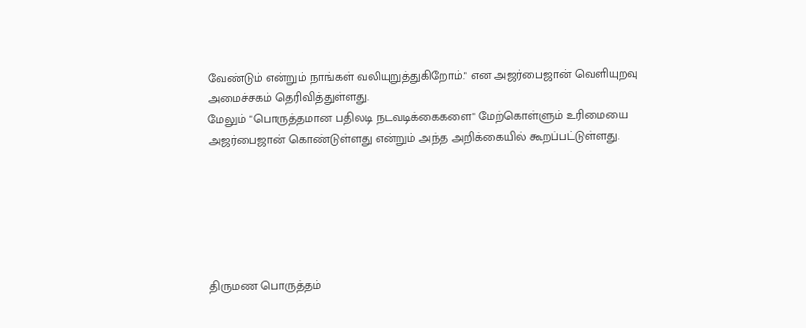வேண்டும் என்றும் நாங்கள் வலியுறுத்துகிறோம்." என அஜர்பைஜான் வெளியுறவு அமைச்சகம் தெரிவித்துள்ளது.
மேலும் "பொருத்தமான பதிலடி நடவடிக்கைகளை" மேற்கொள்ளும் உரிமையை அஜர்பைஜான் கொண்டுள்ளது என்றும் அந்த அறிக்கையில் கூறப்பட்டுள்ளது.






திருமண பொருத்தம்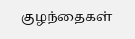குழந்தைகள்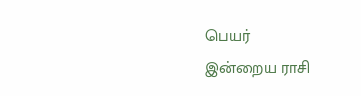பெயர்
இன்றைய ராசி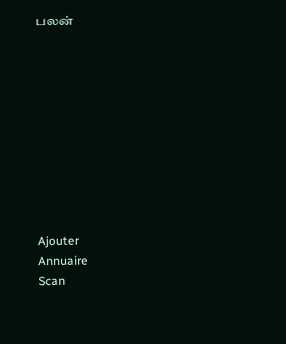பலன்










Ajouter
Annuaire
Scan